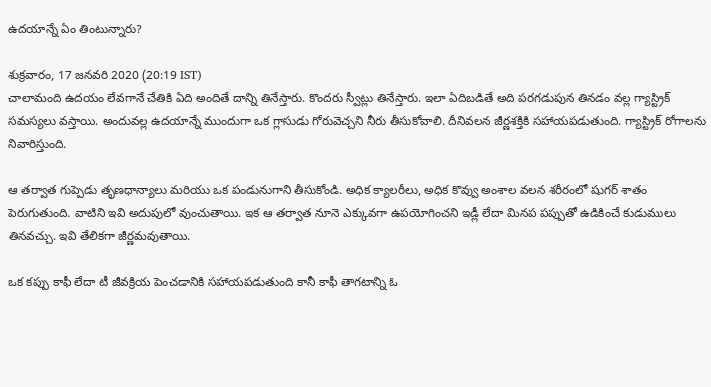ఉదయాన్నే ఏం తింటున్నారు?

శుక్రవారం, 17 జనవరి 2020 (20:19 IST)
చాలామంది ఉదయం లేవగానే చేతికి ఏది అందితే దాన్ని తినేస్తారు. కొందరు స్వీట్లు తినేస్తారు. ఇలా ఏదిబడితే అది పరగడుపున తినడం వల్ల గ్యాస్ట్రిక్ సమస్యలు వస్తాయి. అందువల్ల ఉదయాన్నే ముందుగా ఒక గ్లాసుడు గోరువెచ్చని నీరు తీసుకోవాలి. దీనివలన జీర్ణశక్తికి సహాయపడుతుంది. గ్యాస్ట్రిక్ రోగాలను నివారిస్తుంది.

ఆ తర్వాత గుప్పెడు తృణధాన్యాలు మరియు ఒక పండునుగాని తీసుకోండి. అధిక క్యాలరీలు, అధిక కొవ్వు అంశాల వలన శరీరంలో షుగర్ శాతం పెరుగుతుంది. వాటిని ఇవి అదుపులో వుంచుతాయి. ఇక ఆ తర్వాత నూనె ఎక్కువగా ఉపయోగించని ఇడ్లీ లేదా మినప పప్పుతో ఉడికించే కుడుములు తినవచ్చు. ఇవి తేలికగా జీర్ణమవుతాయి.

ఒక కప్పు కాఫీ లేదా టీ జీవక్రియ పెంచడానికి సహాయపడుతుంది కానీ కాఫీ తాగటాన్ని ఓ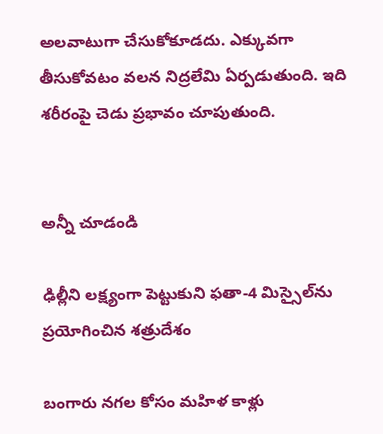అలవాటుగా చేసుకోకూడదు. ఎక్కువగా తీసుకోవటం వలన నిద్రలేమి ఏర్పడుతుంది. ఇది శరీరంపై చెడు ప్రభావం చూపుతుంది.


అన్నీ చూడండి

ఢిల్లీని లక్ష్యంగా పెట్టుకుని ఫతా-4 మిస్సైల్‌ను ప్రయోగించిన శత్రుదేశం

బంగారు నగల కోసం మహిళ కాళ్లు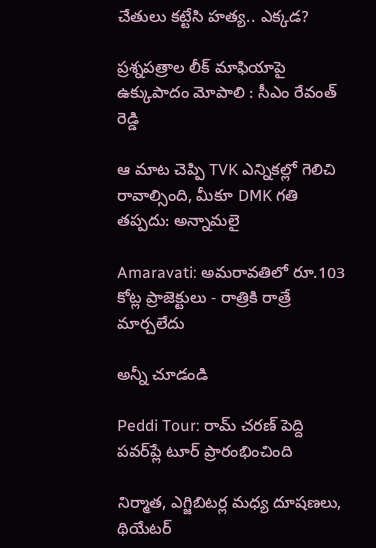చేతులు కట్టేసి హత్య.. ఎక్కడ?

ప్రశ్నపత్రాల లీక్ మాఫియాపై ఉక్కుపాదం మోపాలి : సీఎం రేవంత్ రెడ్డి

ఆ మాట చెప్పి TVK ఎన్నికల్లో గెలిచి రావాల్సింది, మీకూ DMK గతి తప్పదు: అన్నామలై

Amaravati: అమరావతిలో రూ.103 కోట్ల ప్రాజెక్టులు - రాత్రికి రాత్రే మార్చలేదు

అన్నీ చూడండి

Peddi Tour: రామ్ చరణ్ పెద్ది పవర్‌ప్లే టూర్ ప్రారంభించింది

నిర్మాత, ఎగ్జిబిటర్ల మధ్య దూషణలు, థియేటర్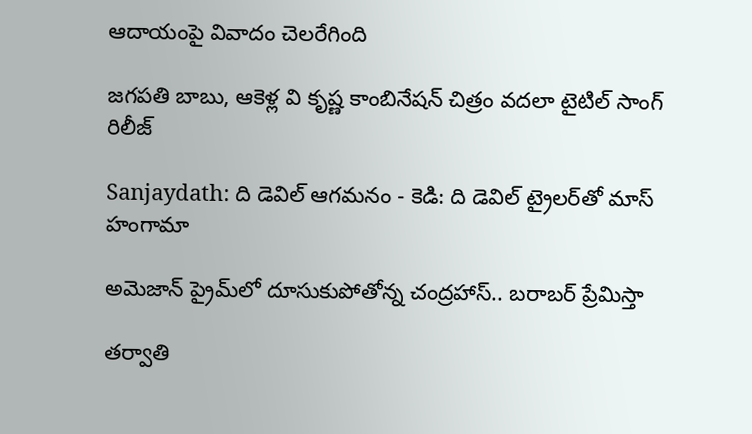ఆదాయంపై వివాదం చెలరేగింది

జగపతి బాబు, ఆకెళ్ల వి కృష్ణ కాంబినేషన్ చిత్రం వదలా టైటిల్ సాంగ్ రిలీజ్

Sanjaydath: ది డెవిల్ ఆగ‌మ‌నం - కెడి: ది డెవిల్ ట్రైల‌ర్‌తో మాస్ హంగామా

అమెజాన్ ప్రైమ్‌లో దూసుకుపోతోన్న చంద్రహాస్.. బరాబర్ ప్రేమిస్తా

తర్వాతి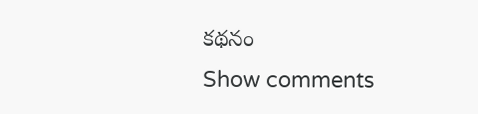కథనం
Show comments